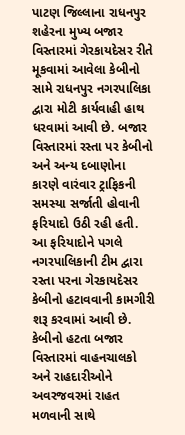પાટણ જિલ્લાના રાધનપુર શહેરના મુખ્ય બજાર વિસ્તારમાં ગેરકાયદેસર રીતે મૂકવામાં આવેલા કેબીનો સામે રાધનપુર નગરપાલિકા દ્વારા મોટી કાર્યવાહી હાથ ધરવામાં આવી છે. બજાર વિસ્તારમાં રસ્તા પર કેબીનો અને અન્ય દબાણોના કારણે વારંવાર ટ્રાફિકની સમસ્યા સર્જાતી હોવાની ફરિયાદો ઉઠી રહી હતી.
આ ફરિયાદોને પગલે નગરપાલિકાની ટીમ દ્વારા રસ્તા પરના ગેરકાયદેસર કેબીનો હટાવવાની કામગીરી શરૂ કરવામાં આવી છે. કેબીનો હટતા બજાર વિસ્તારમાં વાહનચાલકો અને રાહદારીઓને અવરજવરમાં રાહત મળવાની સાથે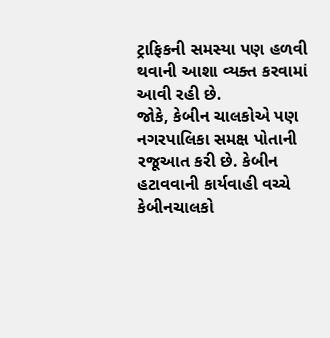ટ્રાફિકની સમસ્યા પણ હળવી થવાની આશા વ્યક્ત કરવામાં આવી રહી છે.
જોકે, કેબીન ચાલકોએ પણ નગરપાલિકા સમક્ષ પોતાની રજૂઆત કરી છે. કેબીન હટાવવાની કાર્યવાહી વચ્ચે કેબીનચાલકો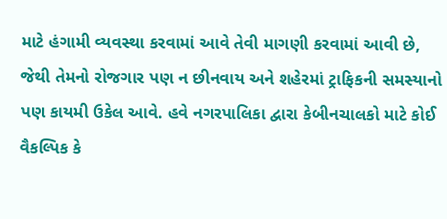માટે હંગામી વ્યવસ્થા કરવામાં આવે તેવી માગણી કરવામાં આવી છે, જેથી તેમનો રોજગાર પણ ન છીનવાય અને શહેરમાં ટ્રાફિકની સમસ્યાનો પણ કાયમી ઉકેલ આવે. હવે નગરપાલિકા દ્વારા કેબીનચાલકો માટે કોઈ વૈકલ્પિક કે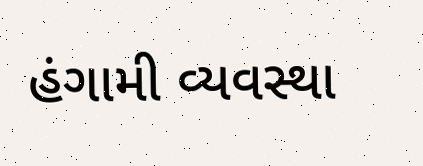હંગામી વ્યવસ્થા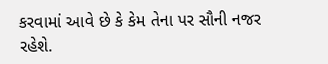કરવામાં આવે છે કે કેમ તેના પર સૌની નજર રહેશે.